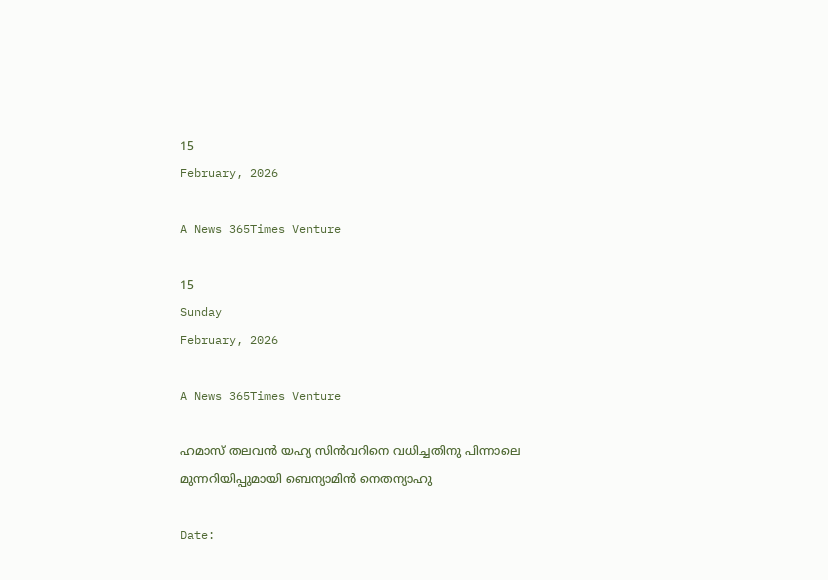15
February, 2026

A News 365Times Venture

15
Sunday
February, 2026

A News 365Times Venture

ഹമാസ് തലവന്‍ യഹ്യ സിന്‍വറിനെ വധിച്ചതിനു പിന്നാലെ മുന്നറിയിപ്പുമായി ബെന്യാമിന്‍ നെതന്യാഹു

Date: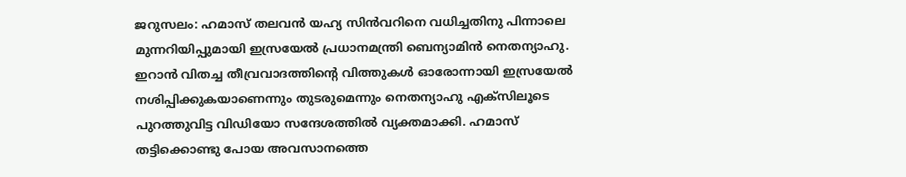ജറുസലം: ഹമാസ് തലവന്‍ യഹ്യ സിന്‍വറിനെ വധിച്ചതിനു പിന്നാലെ മുന്നറിയിപ്പുമായി ഇസ്രയേല്‍ പ്രധാനമന്ത്രി ബെന്യാമിന്‍ നെതന്യാഹു. ഇറാന്‍ വിതച്ച തീവ്രവാദത്തിന്റെ വിത്തുകള്‍ ഓരോന്നായി ഇസ്രയേല്‍ നശിപ്പിക്കുകയാണെന്നും തുടരുമെന്നും നെതന്യാഹു എക്‌സിലൂടെ പുറത്തുവിട്ട വിഡിയോ സന്ദേശത്തില്‍ വ്യക്തമാക്കി. ഹമാസ് തട്ടിക്കൊണ്ടു പോയ അവസാനത്തെ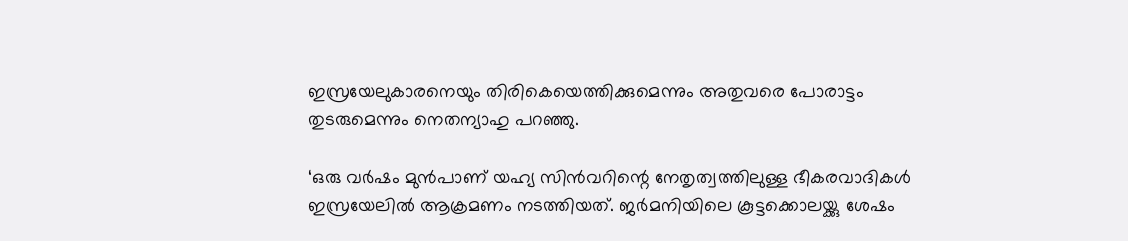ഇസ്രയേലുകാരനെയും തിരികെയെത്തിക്കുമെന്നും അതുവരെ പോരാട്ടം തുടരുമെന്നും നെതന്യാഹു പറഞ്ഞു.

‘ഒരു വര്‍ഷം മുന്‍പാണ് യഹ്യ സിന്‍വറിന്റെ നേതൃത്വത്തിലുള്ള ഭീകരവാദികള്‍ ഇസ്രയേലില്‍ ആക്രമണം നടത്തിയത്. ജര്‍മനിയിലെ കൂട്ടക്കൊലയ്ക്കു ശേഷം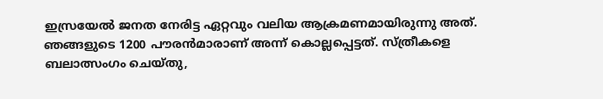ഇസ്രയേല്‍ ജനത നേരിട്ട ഏറ്റവും വലിയ ആക്രമണമായിരുന്നു അത്. ഞങ്ങളുടെ 1200 പൗരന്‍മാരാണ് അന്ന് കൊല്ലപ്പെട്ടത്. സ്ത്രീകളെ ബലാത്സംഗം ചെയ്തു,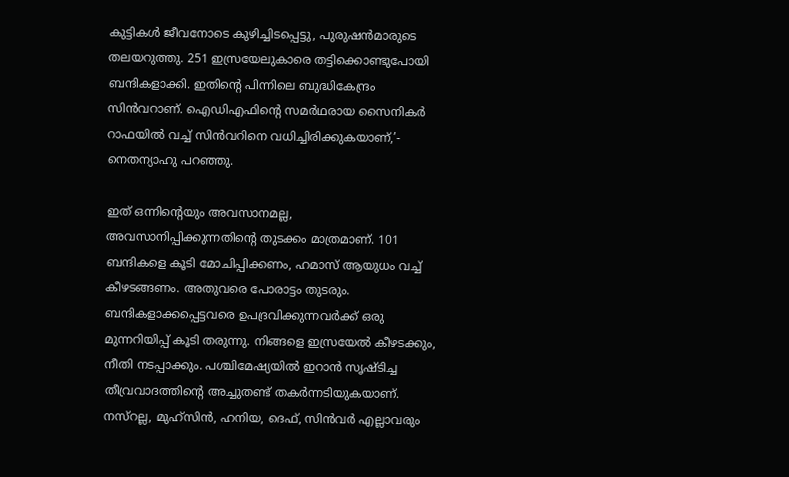കുട്ടികള്‍ ജീവനോടെ കുഴിച്ചിടപ്പെട്ടു, പുരുഷന്‍മാരുടെ തലയറുത്തു. 251 ഇസ്രയേലുകാരെ തട്ടിക്കൊണ്ടുപോയി ബന്ദികളാക്കി. ഇതിന്റെ പിന്നിലെ ബുദ്ധികേന്ദ്രം സിന്‍വറാണ്. ഐഡിഎഫിന്റെ സമര്‍ഥരായ സൈനികര്‍ റാഫയില്‍ വച്ച് സിന്‍വറിനെ വധിച്ചിരിക്കുകയാണ്,’- നെതന്യാഹു പറഞ്ഞു.

ഇത് ഒന്നിന്റെയും അവസാനമല്ല, അവസാനിപ്പിക്കുന്നതിന്റെ തുടക്കം മാത്രമാണ്. 101 ബന്ദികളെ കൂടി മോചിപ്പിക്കണം, ഹമാസ് ആയുധം വച്ച് കീഴടങ്ങണം. അതുവരെ പോരാട്ടം തുടരും. ബന്ദികളാക്കപ്പെട്ടവരെ ഉപദ്രവിക്കുന്നവര്‍ക്ക് ഒരു മുന്നറിയിപ്പ് കൂടി തരുന്നു. നിങ്ങളെ ഇസ്രയേല്‍ കീഴടക്കും, നീതി നടപ്പാക്കും. പശ്ചിമേഷ്യയില്‍ ഇറാന്‍ സൃഷ്ടിച്ച തീവ്രവാദത്തിന്റെ അച്ചുതണ്ട് തകര്‍ന്നടിയുകയാണ്. നസ്റല്ല, മുഹ്സിന്‍, ഹനിയ, ദെഫ്, സിന്‍വര്‍ എല്ലാവരും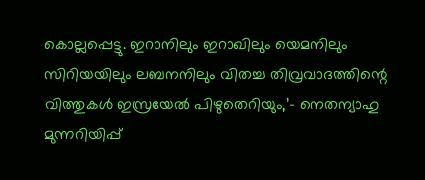കൊല്ലപ്പെട്ടു. ഇറാനിലും ഇറാഖിലും യെമനിലും സിറിയയിലും ലബനനിലും വിതച്ച തിവ്രവാദത്തിന്റെ വിത്തുകള്‍ ഇസ്രയേല്‍ പിഴുതെറിയും,’- നെതന്യാഹു മുന്നറിയിപ്പ്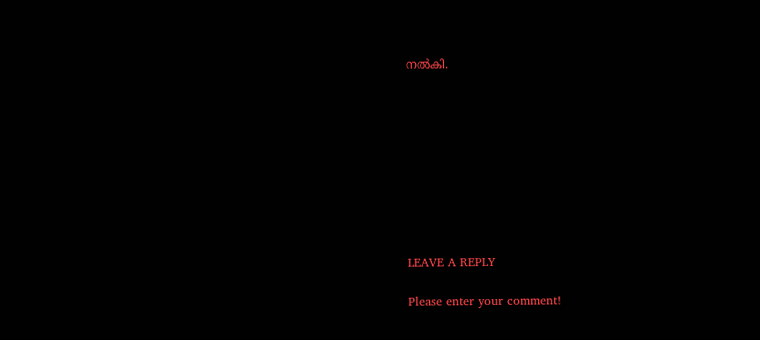നല്‍കി.









LEAVE A REPLY

Please enter your comment!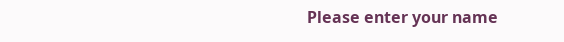Please enter your name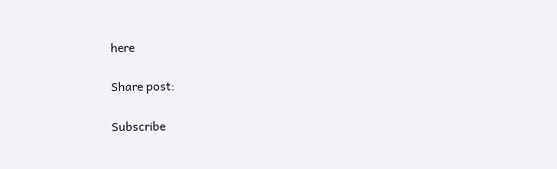here

Share post:

Subscribe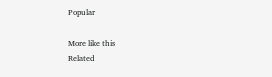Popular

More like this
Related